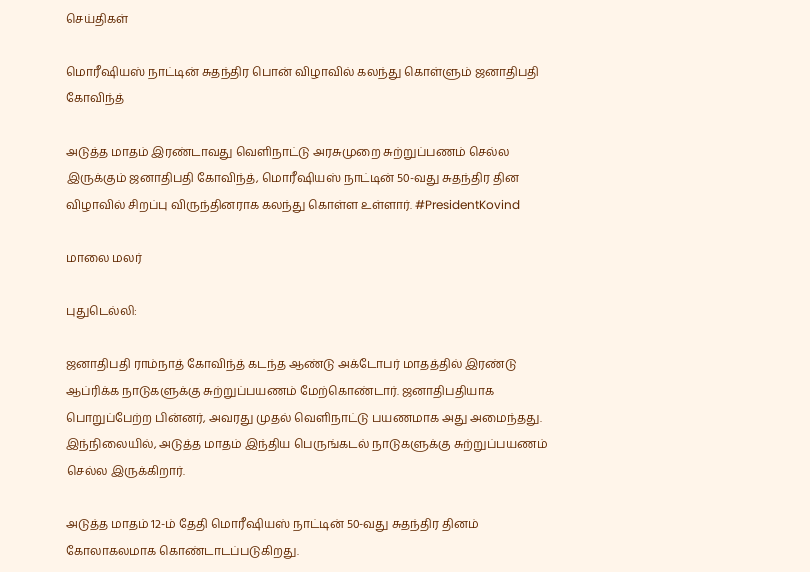செய்திகள்

மொரீஷியஸ் நாட்டின் சுதந்திர பொன் விழாவில் கலந்து கொள்ளும் ஜனாதிபதி கோவிந்த்

அடுத்த மாதம் இரண்டாவது வெளிநாட்டு அரசுமுறை சுற்றுப்பணம் செல்ல இருக்கும் ஜனாதிபதி கோவிந்த், மொரீஷியஸ் நாட்டின் 50-வது சுதந்திர தின விழாவில் சிறப்பு விருந்தினராக கலந்து கொள்ள உள்ளார். #PresidentKovind

மாலை மலர்

புதுடெல்லி:

ஜனாதிபதி ராம்நாத் கோவிந்த் கடந்த ஆண்டு அக்டோபர் மாதத்தில் இரண்டு ஆப்ரிக்க நாடுகளுக்கு சுற்றுப்பயணம் மேற்கொண்டார். ஜனாதிபதியாக பொறுப்பேற்ற பின்னர், அவரது முதல் வெளிநாட்டு பயணமாக அது அமைந்தது. இந்நிலையில், அடுத்த மாதம் இந்திய பெருங்கடல் நாடுகளுக்கு சுற்றுப்பயணம் செல்ல இருக்கிறார்.

அடுத்த மாதம் 12-ம் தேதி மொரீஷியஸ் நாட்டின் 50-வது சுதந்திர தினம் கோலாகலமாக கொண்டாடப்படுகிறது.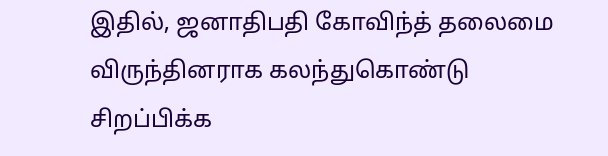இதில், ஜனாதிபதி கோவிந்த் தலைமை விருந்தினராக கலந்துகொண்டு சிறப்பிக்க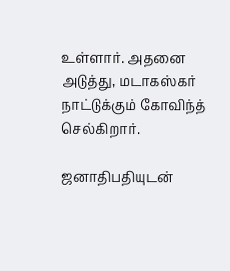உள்ளார். அதனை அடுத்து, மடாகஸ்கர் நாட்டுக்கும் கோவிந்த் செல்கிறார்.

ஜனாதிபதியுடன்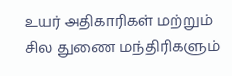உயர் அதிகாரிகள் மற்றும் சில துணை மந்திரிகளும்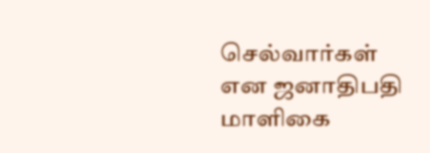செல்வார்கள் என ஜனாதிபதி மாளிகை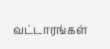வட்டாரங்கள்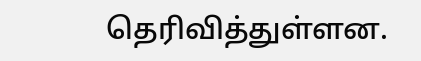தெரிவித்துள்ளன.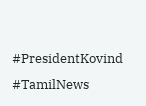#PresidentKovind #TamilNews